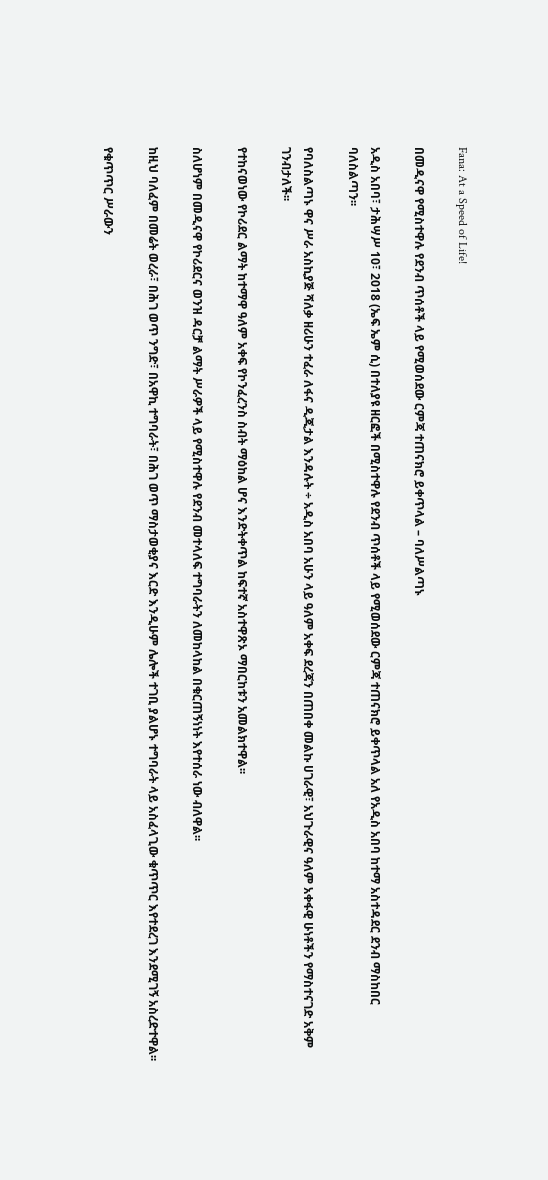Fana: At a Speed of Life!

በመዲናዋ የሚስተዋሉ የደንብ ጥሰቶች ላይ የሚወሰደው ርምጃ ተጠናክሮ ይቀጥላል – ባለሥልጣኑ

አዲስ አበባ፣ ታሕሣሥ 10፣ 2018 (ኤፍ ኤም ሲ) በተለያዩ ዘርፎች በሚስተዋሉ የደንብ ጥሰቶች ላይ የሚወሰደው ርምጃ ተጠናክሮ ይቀጥላል አለ የአዲስ አበባ ከተማ አስተዳደር ደንብ ማስከበር ባለስልጣን፡፡

የባለስልጣኑ ዋና ሥራ አስኪያጅ ሻለቃ ዘሪሁን ተፈራ ለፋና ዲጂታል እንዳሉት ÷ አዲስ አበባ አሁን ላይ ዓለም አቀፍ ደረጃን በጠበቀ መልኩ ሀገራዊ፣ አህጉራዊና ዓለም አቀፋዊ ሁነቶችን የማስተናገድ አቅም ገንብታለች፡፡

የተከናወነው የኮሪደር ልማት ከተማዋ ዓለም አቀፍ የኮንፈረንስ ስብት ማዕከል ሆና እንድትቀጥል ከፍተኛ አስተዋጽኦ ማበርከቱን አመልክተዋል፡፡

ስለሆነም በመዲናዋ የኮሪደርና ወንዝ ዳርቻ ልማት ሥራዎች ላይ የሚስተዋሉ የደንብ መተላለፍ ተግባራትን ለመከላከል በቁርጠኝነነት እየተሰራ ነው ብለዋል፡፡

ከዚህ ባለፈም በመሬት ወረራ፣ በሕገ ወጥ ንግድ፣ በአዋኪ ተግባራት፣ በሕገ ወጥ ማስታወቂያና እርድ እንዲሁም ሌሎች ተገቢ ያልሆኑ ተግባራት ላይ አስፈላጊው ቁጥጥር እየተደረገ እንደሚገኝ አስረድተዋል፡፡

የቁጥጥር ሥራውን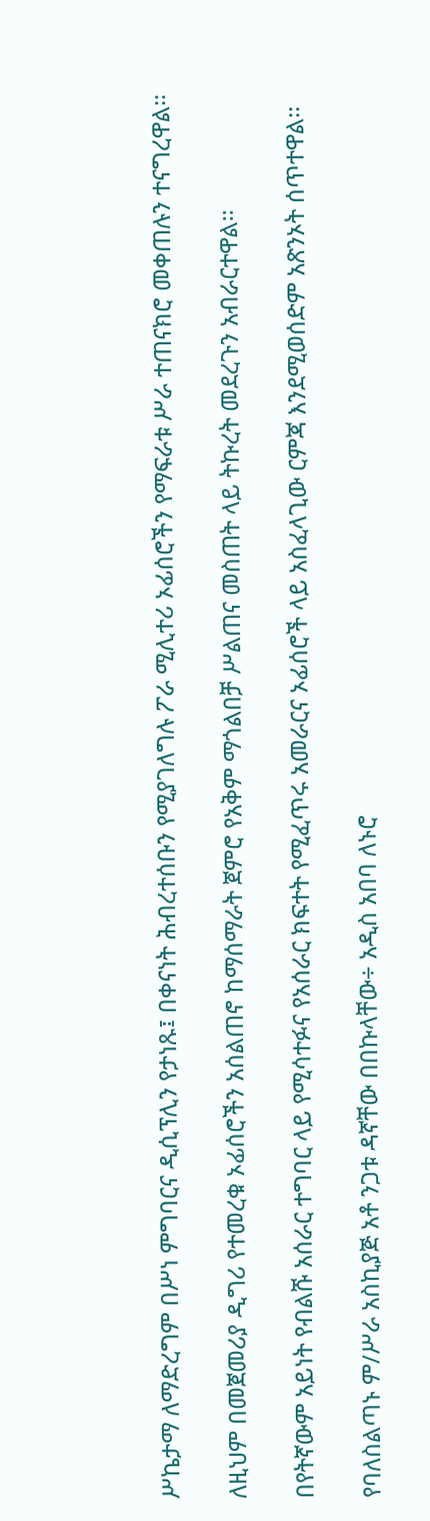ሥኬታማ ለማድረግም በሥነ ምግባርና ዲሲፕሊን የታነጹ፤ በቀናነት ሕብረተሰቡን የሚያገለግሉ ፖራ ሚሊተሪ ኦፊሰሮችን የማፍራቱ ሥራ ተጠናክሮ መቀጠሉን ተናግረዋል፡፡

ለዚህም በመጀመሪያ ዲግሪ የተመረቁ ኦፊሰሮችን አሰልጠኖ ከማሰማራት ጀምሮ የአቅም ማጎልበቻ ሥልጠና መስጠት ላይ ትኩረት መደረጉን አብራርተዋል፡፡

በየትኛውም አይነት የብልሹ አሰራር ተግባር ላይ የሚሳተፉና የአሰራር ክፍተት የሚፈጥሩ አመራርና ኦፊሰሮች ላይ አስፈላጊው ርምጃ እንደሚወሰድም አጽንኦት ሰጥተዋል፡፡

የባለስልጣኑ ም/ሥራ አስኪያጅ አቶ ንጋቱ ዳኛቸው በበኩላቸው÷ አዲስ አበባ ለኑሮ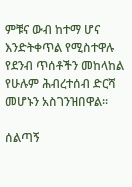ምቹና ውብ ከተማ ሆና እንድትቀጥል የሚስተዋሉ የደንብ ጥሰቶችን መከላከል የሁሉም ሕብረተሰብ ድርሻ መሆኑን አስገንዝበዋል፡፡

ሰልጣኝ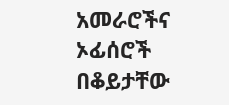አመራሮችና ኦፊሰሮች በቆይታቸው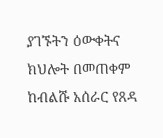ያገኙትን ዕውቀትና ክህሎት በመጠቀም ከብልሹ አሰራር የጸዳ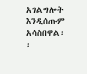አገልግሎት እንዲሰጡም አሳስበዋል፡፡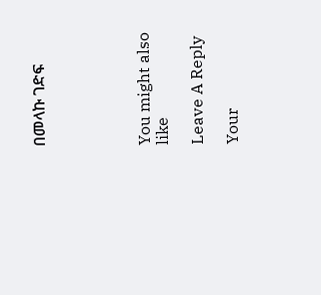በመላኩ ገድፍ





You might also like

Leave A Reply

Your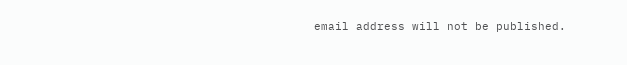email address will not be published.